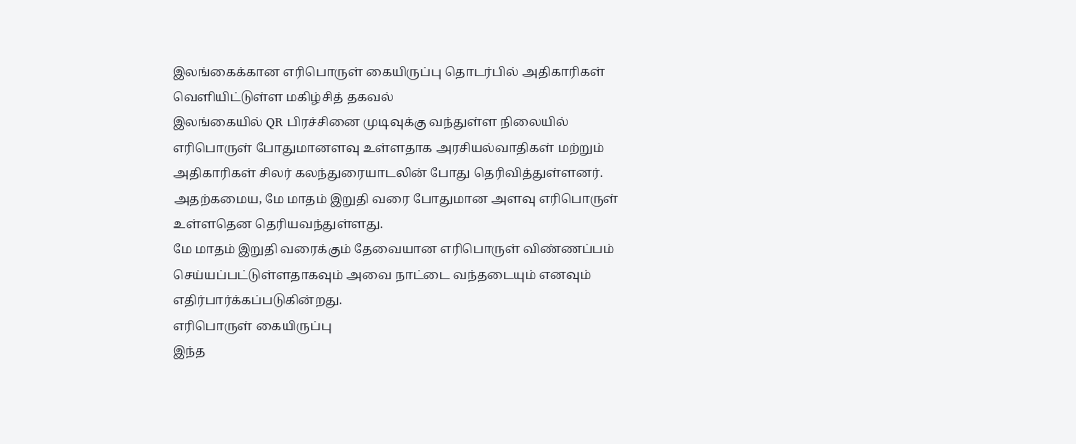இலங்கைக்கான எரிபொருள் கையிருப்பு தொடர்பில் அதிகாரிகள் வெளியிட்டுள்ள மகிழ்சித் தகவல்
இலங்கையில் QR பிரச்சினை முடிவுக்கு வந்துள்ள நிலையில் எரிபொருள் போதுமானளவு உள்ளதாக அரசியல்வாதிகள் மற்றும் அதிகாரிகள் சிலர் கலந்துரையாடலின் போது தெரிவித்துள்ளனர்.
அதற்கமைய, மே மாதம் இறுதி வரை போதுமான அளவு எரிபொருள் உள்ளதென தெரியவந்துள்ளது.
மே மாதம் இறுதி வரைக்கும் தேவையான எரிபொருள் விண்ணப்பம் செய்யப்பட்டுள்ளதாகவும் அவை நாட்டை வந்தடையும் எனவும் எதிர்பார்க்கப்படுகின்றது.
எரிபொருள் கையிருப்பு
இந்த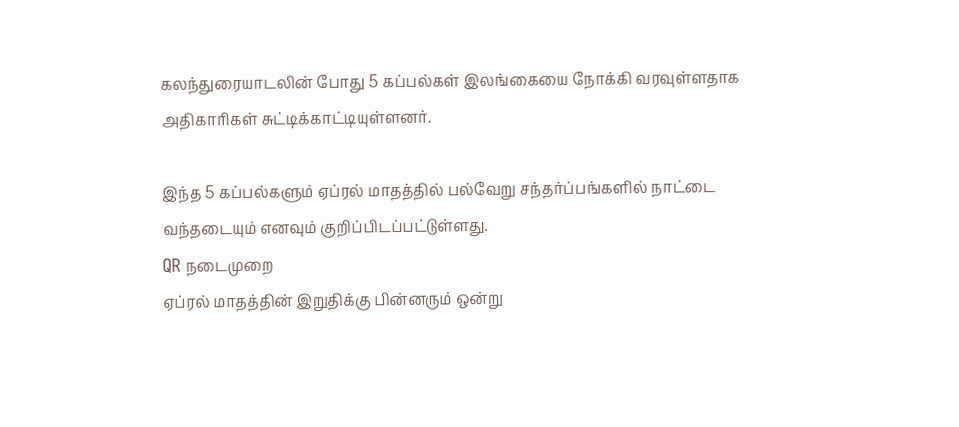கலந்துரையாடலின் போது 5 கப்பல்கள் இலங்கையை நோக்கி வரவுள்ளதாக அதிகாரிகள் சுட்டிக்காட்டியுள்ளனர்.

இந்த 5 கப்பல்களும் ஏப்ரல் மாதத்தில் பல்வேறு சந்தர்ப்பங்களில் நாட்டை வந்தடையும் எனவும் குறிப்பிடப்பட்டுள்ளது.
QR நடைமுறை
ஏப்ரல் மாதத்தின் இறுதிக்கு பின்னரும் ஒன்று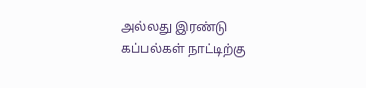அல்லது இரண்டு கப்பல்கள் நாட்டிற்கு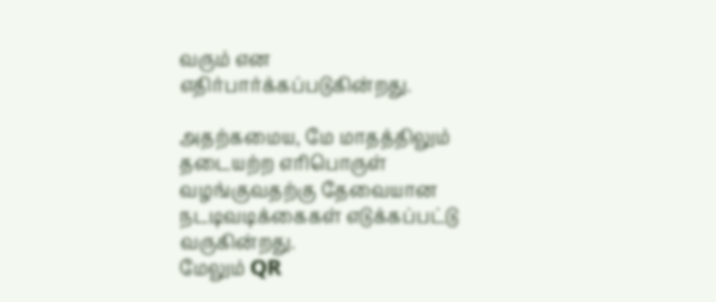வரும் என எதிர்பார்க்கப்படுகின்றது.

அதற்கமைய, மே மாதத்திலும் தடையற்ற எரிபொருள் வழங்குவதற்கு தேவையான நடடிவடிக்கைகள் எடுக்கப்பட்டு வருகின்றது.
மேலும் QR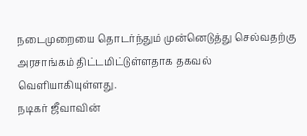நடைமுறையை தொடர்ந்தும் முன்னெடுத்து செல்வதற்கு அரசாங்கம் திட்டமிட்டுள்ளதாக தகவல் வெளியாகியுள்ளது.
நடிகர் ஜீவாவின்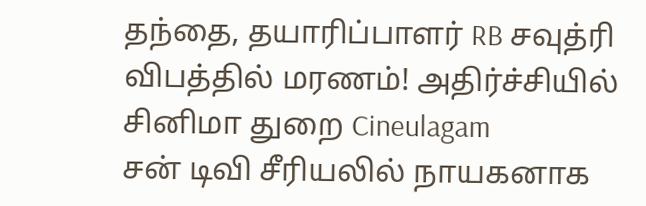தந்தை, தயாரிப்பாளர் RB சவுத்ரி விபத்தில் மரணம்! அதிர்ச்சியில் சினிமா துறை Cineulagam
சன் டிவி சீரியலில் நாயகனாக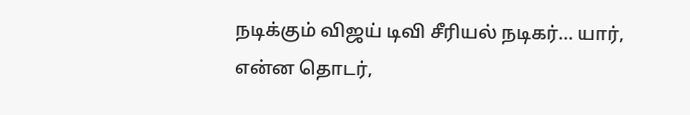நடிக்கும் விஜய் டிவி சீரியல் நடிகர்... யார், என்ன தொடர்,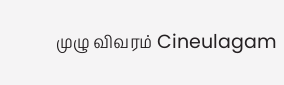முழு விவரம் Cineulagam